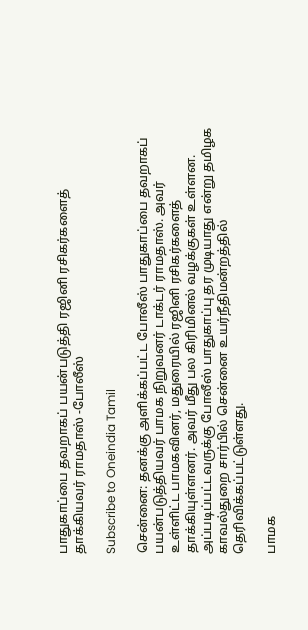பாதுகாப்பை தவறாகப் பயன்படுத்தி ரஜினி ரசிகர்களைத் தாக்கியவர் ராமதாஸ் -போலீஸ்

Subscribe to Oneindia Tamil

சென்னை: தனக்கு அளிக்கப்பட்ட போலீஸ் பாதுகாப்பை தவறாகப் பயன்படுத்தியவர் பாமக நிறுவனர் டாக்டர் ராமதாஸ். அவர் உள்ளிட்ட பாமகவினர், மதுரையில் ரஜினி ரசிகர்களைத் தாக்கியுள்ளனர். அவர் மீது பல கிரிமினல் வழக்குகள் உள்ளன. அப்படிப்பட்டவருக்கு போலீஸ் பாதுகாப்பு தர முடியாது என்று தமிழக காவல்துறை சார்பில் சென்னை உயர்நீதிமன்றத்தில் தெரிவிக்கப்பட்டுள்ளது.

பாமக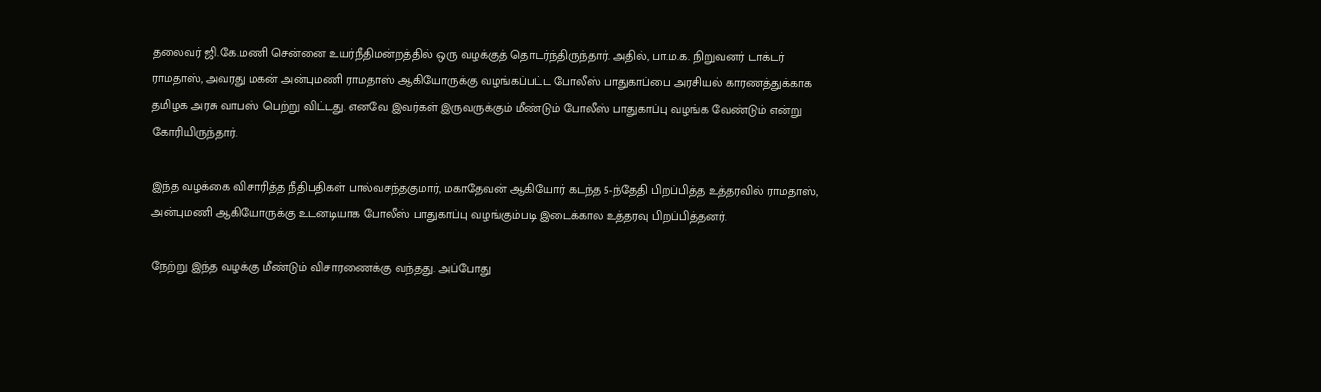தலைவர் ஜி.கே.மணி சென்னை உயர்நீதிமன்றத்தில் ஒரு வழக்குத் தொடர்ந்திருந்தார். அதில், பா.ம.க. நிறுவனர் டாக்டர் ராமதாஸ், அவரது மகன் அன்புமணி ராமதாஸ் ஆகியோருக்கு வழங்கப்பட்ட போலீஸ் பாதுகாப்பை அரசியல் காரணத்துக்காக தமிழக அரசு வாபஸ் பெற்று விட்டது. எனவே இவர்கள் இருவருக்கும் மீண்டும் போலீஸ் பாதுகாப்பு வழங்க வேண்டும் என்று கோரியிருந்தார்.

இந்த வழக்கை விசாரித்த நீதிபதிகள் பால்வசந்தகுமார், மகாதேவன் ஆகியோர் கடந்த 5-ந்தேதி பிறப்பித்த உத்தரவில் ராமதாஸ், அன்புமணி ஆகியோருக்கு உடனடியாக போலீஸ் பாதுகாப்பு வழங்கும்படி இடைக்கால உத்தரவு பிறப்பித்தனர்.

நேற்று இந்த வழக்கு மீண்டும் விசாரணைக்கு வந்தது. அப்போது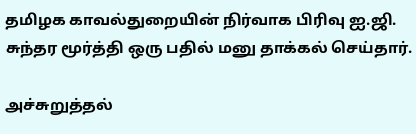தமிழக காவல்துறையின் நிர்வாக பிரிவு ஐ.ஜி. சுந்தர மூர்த்தி ஒரு பதில் மனு தாக்கல் செய்தார்.

அச்சுறுத்தல்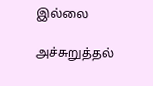இல்லை

அச்சுறுத்தல்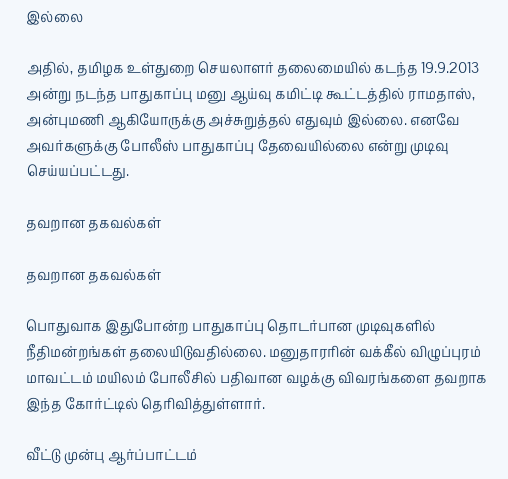இல்லை

அதில், தமிழக உள்துறை செயலாளர் தலைமையில் கடந்த 19.9.2013 அன்று நடந்த பாதுகாப்பு மனு ஆய்வு கமிட்டி கூட்டத்தில் ராமதாஸ், அன்புமணி ஆகியோருக்கு அச்சுறுத்தல் எதுவும் இல்லை. எனவே அவர்களுக்கு போலீஸ் பாதுகாப்பு தேவையில்லை என்று முடிவு செய்யப்பட்டது.

தவறான தகவல்கள்

தவறான தகவல்கள்

பொதுவாக இதுபோன்ற பாதுகாப்பு தொடர்பான முடிவுகளில் நீதிமன்றங்கள் தலையிடுவதில்லை. மனுதாரரின் வக்கீல் விழுப்புரம் மாவட்டம் மயிலம் போலீசில் பதிவான வழக்கு விவரங்களை தவறாக இந்த கோர்ட்டில் தெரிவித்துள்ளார்.

வீட்டு முன்பு ஆர்ப்பாட்டம்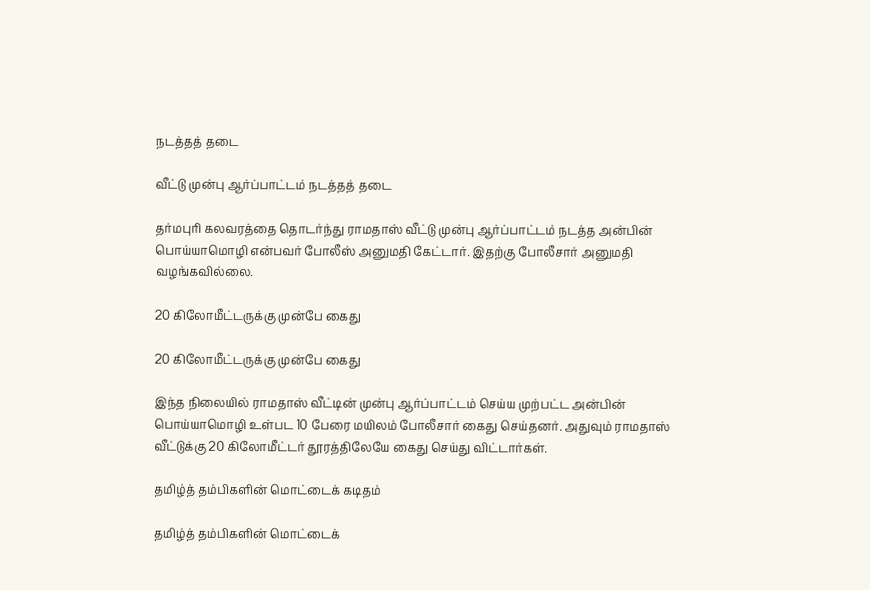நடத்தத் தடை

வீட்டு முன்பு ஆர்ப்பாட்டம் நடத்தத் தடை

தர்மபுரி கலவரத்தை தொடர்ந்து ராமதாஸ் வீட்டு முன்பு ஆர்ப்பாட்டம் நடத்த அன்பின் பொய்யாமொழி என்பவர் போலீஸ் அனுமதி கேட்டார். இதற்கு போலீசார் அனுமதி வழங்கவில்லை.

20 கிலோமீட்டருக்கு முன்பே கைது

20 கிலோமீட்டருக்கு முன்பே கைது

இந்த நிலையில் ராமதாஸ் வீட்டின் முன்பு ஆர்ப்பாட்டம் செய்ய முற்பட்ட அன்பின் பொய்யாமொழி உள்பட 10 பேரை மயிலம் போலீசார் கைது செய்தனர். அதுவும் ராமதாஸ் வீட்டுக்கு 20 கிலோமீட்டர் தூரத்திலேயே கைது செய்து விட்டார்கள்.

தமிழ்த் தம்பிகளின் மொட்டைக் கடிதம்

தமிழ்த் தம்பிகளின் மொட்டைக்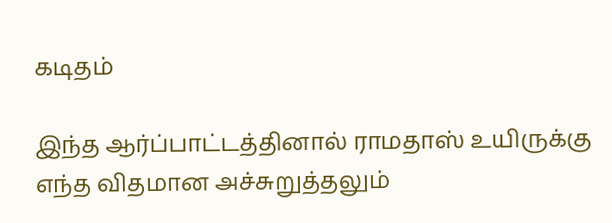கடிதம்

இந்த ஆர்ப்பாட்டத்தினால் ராமதாஸ் உயிருக்கு எந்த விதமான அச்சுறுத்தலும்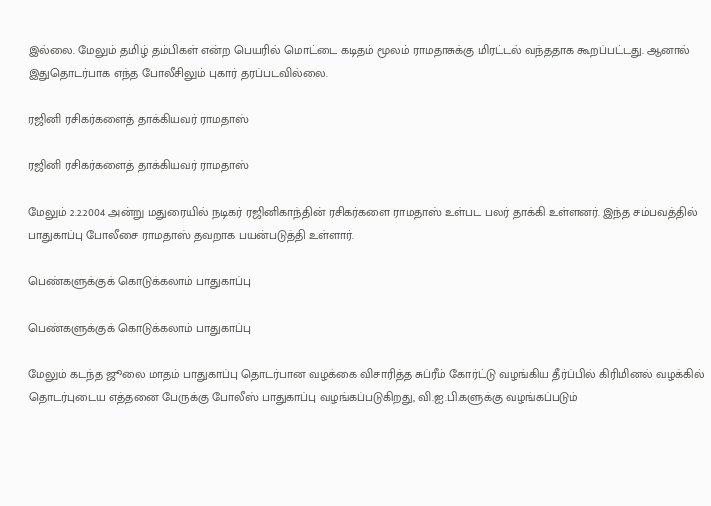இல்லை. மேலும் தமிழ் தம்பிகள் என்ற பெயரில் மொட்டை கடிதம் மூலம் ராமதாசுக்கு மிரட்டல் வந்ததாக கூறப்பட்டது. ஆனால் இதுதொடர்பாக எந்த போலீசிலும் புகார் தரப்படவில்லை.

ரஜினி ரசிகர்களைத் தாக்கியவர் ராமதாஸ்

ரஜினி ரசிகர்களைத் தாக்கியவர் ராமதாஸ்

மேலும் 2.2.2004 அன்று மதுரையில் நடிகர் ரஜினிகாந்தின் ரசிகர்களை ராமதாஸ் உள்பட பலர் தாக்கி உள்ளனர். இந்த சம்பவத்தில் பாதுகாப்பு போலீசை ராமதாஸ் தவறாக பயன்படுத்தி உள்ளார்.

பெண்களுக்குக் கொடுக்கலாம் பாதுகாப்பு

பெண்களுக்குக் கொடுக்கலாம் பாதுகாப்பு

மேலும் கடந்த ஜூலை மாதம் பாதுகாப்பு தொடர்பான வழக்கை விசாரித்த சுப்ரீம் கோர்ட்டு வழங்கிய தீர்ப்பில் கிரிமினல் வழக்கில் தொடர்புடைய எத்தனை பேருக்கு போலீஸ் பாதுகாப்பு வழங்கப்படுகிறது, வி.ஐ.பி.களுக்கு வழங்கப்படும்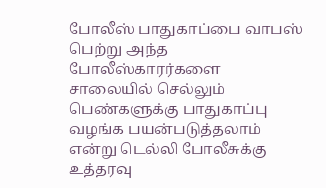போலீஸ் பாதுகாப்பை வாபஸ் பெற்று அந்த போலீஸ்காரர்களை சாலையில் செல்லும் பெண்களுக்கு பாதுகாப்பு வழங்க பயன்படுத்தலாம் என்று டெல்லி போலீசுக்கு உத்தரவு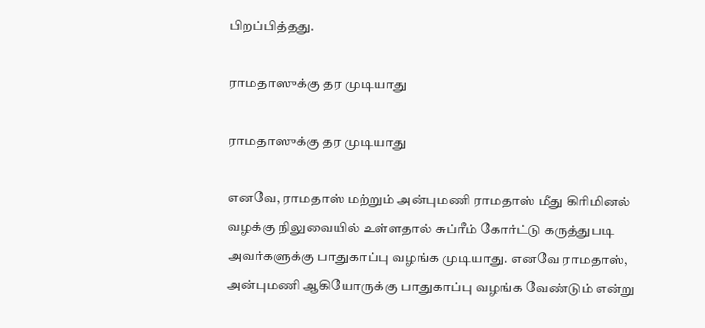பிறப்பித்தது.

ராமதாஸுக்கு தர முடியாது

ராமதாஸுக்கு தர முடியாது

எனவே, ராமதாஸ் மற்றும் அன்புமணி ராமதாஸ் மீது கிரிமினல் வழக்கு நிலுவையில் உள்ளதால் சுப்ரீம் கோர்ட்டு கருத்துபடி அவர்களுக்கு பாதுகாப்பு வழங்க முடியாது. எனவே ராமதாஸ், அன்புமணி ஆகியோருக்கு பாதுகாப்பு வழங்க வேண்டும் என்று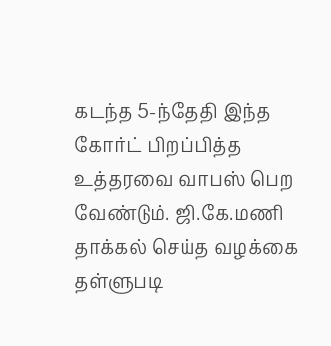கடந்த 5-ந்தேதி இந்த கோர்ட் பிறப்பித்த உத்தரவை வாபஸ் பெற வேண்டும். ஜி.கே.மணி தாக்கல் செய்த வழக்கை தள்ளுபடி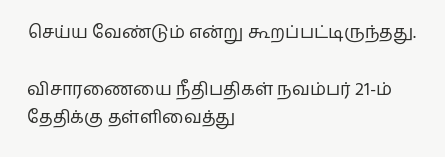செய்ய வேண்டும் என்று கூறப்பட்டிருந்தது.

விசாரணையை நீதிபதிகள் நவம்பர் 21-ம் தேதிக்கு தள்ளிவைத்து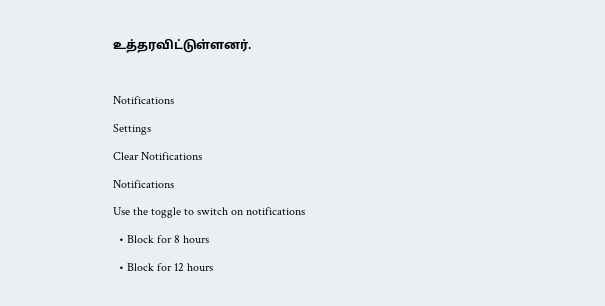உத்தரவிட்டுள்ளனர்.

Notifications
Settings
Clear Notifications
Notifications
Use the toggle to switch on notifications
  • Block for 8 hours
  • Block for 12 hours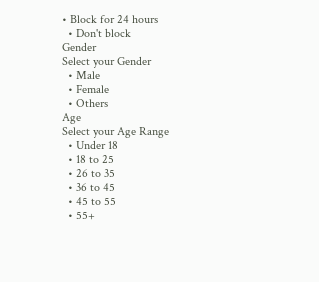• Block for 24 hours
  • Don't block
Gender
Select your Gender
  • Male
  • Female
  • Others
Age
Select your Age Range
  • Under 18
  • 18 to 25
  • 26 to 35
  • 36 to 45
  • 45 to 55
  • 55+